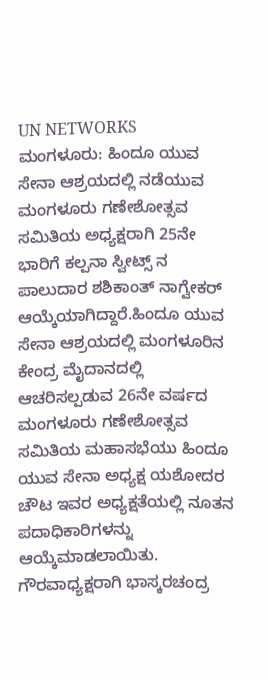UN NETWORKS
ಮಂಗಳೂರು: ಹಿಂದೂ ಯುವ ಸೇನಾ ಆಶ್ರಯದಲ್ಲಿ ನಡೆಯುವ ಮಂಗಳೂರು ಗಣೇಶೋತ್ಸವ ಸಮಿತಿಯ ಅಧ್ಯಕ್ಷರಾಗಿ 25ನೇ ಭಾರಿಗೆ ಕಲ್ಪನಾ ಸ್ವೀಟ್ಸ್ ನ ಪಾಲುದಾರ ಶಶಿಕಾಂತ್ ನಾಗ್ವೇಕರ್ ಆಯ್ಕೆಯಾಗಿದ್ದಾರೆ.ಹಿಂದೂ ಯುವ ಸೇನಾ ಆಶ್ರಯದಲ್ಲಿ ಮಂಗಳೂರಿನ ಕೇಂದ್ರ ಮೈದಾನದಲ್ಲಿ ಆಚರಿಸಲ್ಪಡುವ 26ನೇ ವರ್ಷದ ಮಂಗಳೂರು ಗಣೇಶೋತ್ಸವ ಸಮಿತಿಯ ಮಹಾಸಭೆಯು ಹಿಂದೂ ಯುವ ಸೇನಾ ಅಧ್ಯಕ್ಷ ಯಶೋದರ ಚೌಟ ಇವರ ಅಧ್ಯಕ್ಷತೆಯಲ್ಲಿ ನೂತನ ಪದಾಧಿಕಾರಿಗಳನ್ನು ಆಯ್ಕೆಮಾಡಲಾಯಿತು.
ಗೌರವಾಧ್ಯಕ್ಷರಾಗಿ ಭಾಸ್ಕರಚಂದ್ರ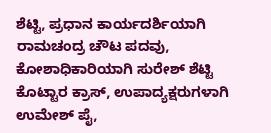ಶೆಟ್ಟಿ, ಪ್ರಧಾನ ಕಾರ್ಯದರ್ಶಿಯಾಗಿ ರಾಮಚಂದ್ರ ಚೌಟ ಪದವು, ಕೋಶಾಧಿಕಾರಿಯಾಗಿ ಸುರೇಶ್ ಶೆಟ್ಟಿ ಕೊಟ್ಟಾರ ಕ್ರಾಸ್, ಉಪಾದ್ಯಕ್ಷರುಗಳಾಗಿ ಉಮೇಶ್ ಪೈ,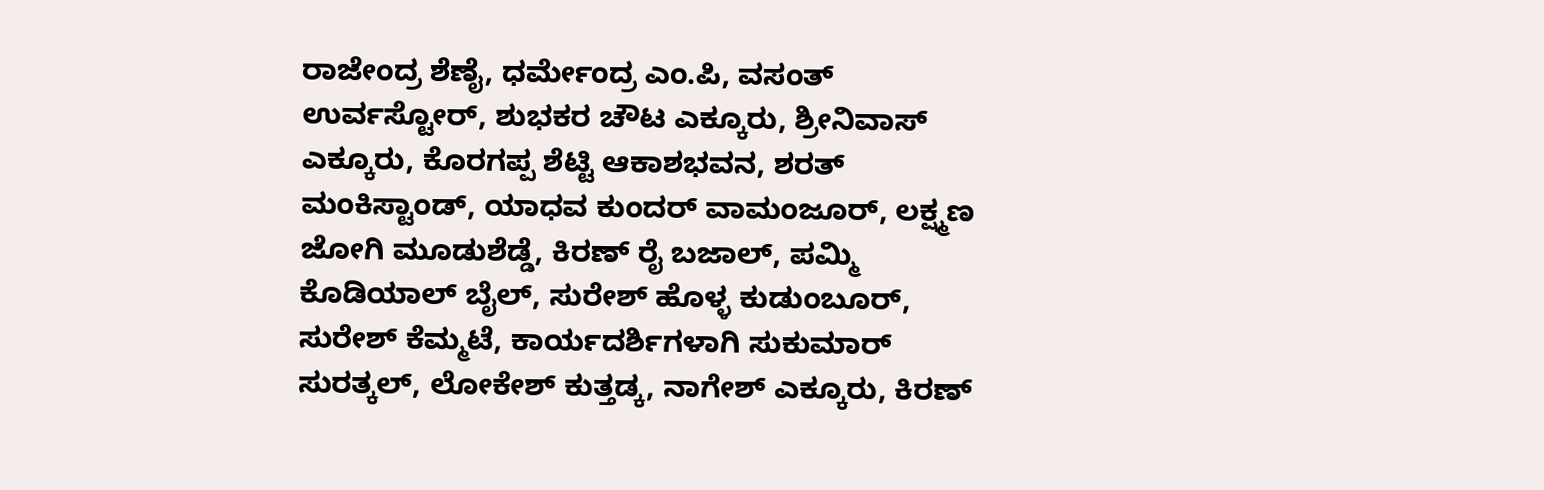ರಾಜೇಂದ್ರ ಶೆಣೈ, ಧರ್ಮೇಂದ್ರ ಎಂ.ಪಿ, ವಸಂತ್ ಉರ್ವಸ್ಟೋರ್, ಶುಭಕರ ಚೌಟ ಎಕ್ಕೂರು, ಶ್ರೀನಿವಾಸ್ ಎಕ್ಕೂರು, ಕೊರಗಪ್ಪ ಶೆಟ್ಟಿ ಆಕಾಶಭವನ, ಶರತ್ ಮಂಕಿಸ್ಟಾಂಡ್, ಯಾಧವ ಕುಂದರ್ ವಾಮಂಜೂರ್, ಲಕ್ಷ್ಮಣ ಜೋಗಿ ಮೂಡುಶೆಡ್ಡೆ, ಕಿರಣ್ ರೈ ಬಜಾಲ್, ಪಮ್ಮಿ ಕೊಡಿಯಾಲ್ ಬೈಲ್, ಸುರೇಶ್ ಹೊಳ್ಳ ಕುಡುಂಬೂರ್, ಸುರೇಶ್ ಕೆಮ್ಮಟೆ, ಕಾರ್ಯದರ್ಶಿಗಳಾಗಿ ಸುಕುಮಾರ್ ಸುರತ್ಕಲ್, ಲೋಕೇಶ್ ಕುತ್ತಡ್ಕ, ನಾಗೇಶ್ ಎಕ್ಕೂರು, ಕಿರಣ್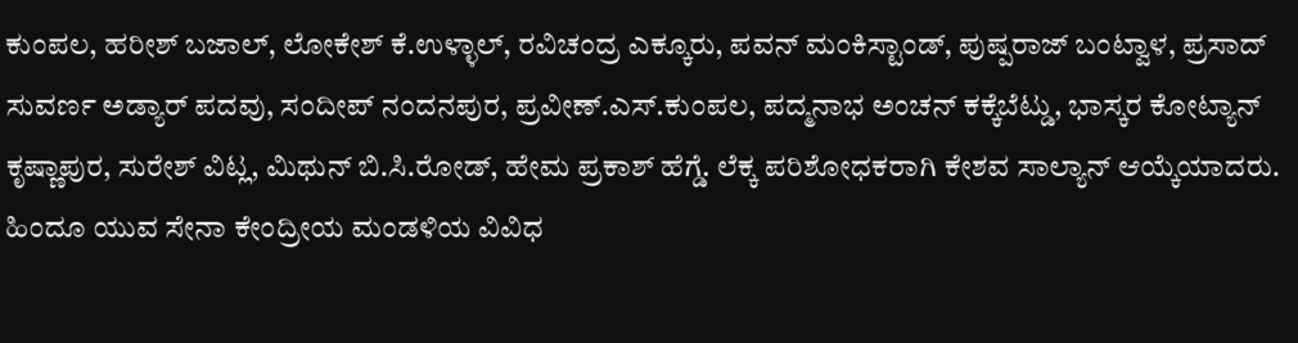ಕುಂಪಲ, ಹರೀಶ್ ಬಜಾಲ್, ಲೋಕೇಶ್ ಕೆ.ಉಳ್ಳಾಲ್, ರವಿಚಂದ್ರ ಎಕ್ಕೂರು, ಪವನ್ ಮಂಕಿಸ್ಟಾಂಡ್, ಪುಷ್ಪರಾಜ್ ಬಂಟ್ವಾಳ, ಪ್ರಸಾದ್ ಸುವರ್ಣ ಅಡ್ಯಾರ್ ಪದವು, ಸಂದೀಪ್ ನಂದನಪುರ, ಪ್ರವೀಣ್.ಎಸ್.ಕುಂಪಲ, ಪದ್ಮನಾಭ ಅಂಚನ್ ಕಕ್ಕೆಬೆಟ್ಡು, ಭಾಸ್ಕರ ಕೋಟ್ಯಾನ್ ಕೃಷ್ಣಾಪುರ, ಸುರೇಶ್ ವಿಟ್ಲ, ಮಿಥುನ್ ಬಿ.ಸಿ.ರೋಡ್, ಹೇಮ ಪ್ರಕಾಶ್ ಹೆಗ್ಡೆ. ಲೆಕ್ಕ ಪರಿಶೋಧಕರಾಗಿ ಕೇಶವ ಸಾಲ್ಯಾನ್ ಆಯ್ಕೆಯಾದರು.
ಹಿಂದೂ ಯುವ ಸೇನಾ ಕೇಂದ್ರೀಯ ಮಂಡಳಿಯ ವಿವಿಧ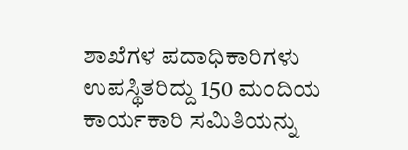ಶಾಖೆಗಳ ಪದಾಧಿಕಾರಿಗಳು ಉಪಸ್ಥಿತರಿದ್ದು 150 ಮಂದಿಯ ಕಾರ್ಯಕಾರಿ ಸಮಿತಿಯನ್ನು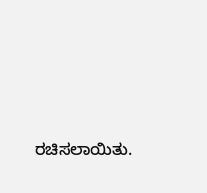ರಚಿಸಲಾಯಿತು.